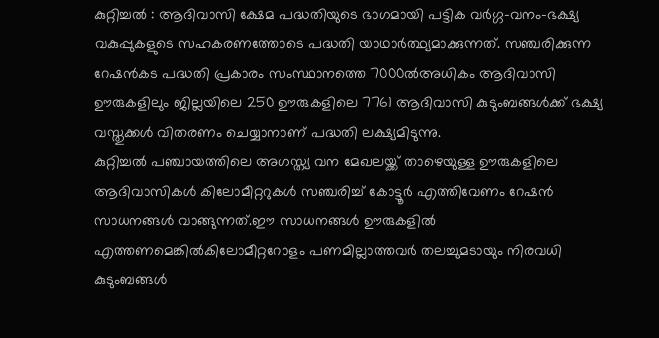കുറ്റിച്ചൽ : ആദിവാസി ക്ഷേമ പദ്ധതിയുടെ ഭാഗമായി പട്ടിക വർഗ്ഗ-വനം-ഭക്ഷ്യ വകുപ്പുകളുടെ സഹകരണത്തോടെ പദ്ധതി യാഥാർത്ഥ്യമാക്കുന്നത്. സഞ്ചരിക്കുന്ന റേഷൻകട പദ്ധതി പ്രകാരം സംസ്ഥാനത്തെ 7000ൽഅധികം ആദിവാസി ഊരുകളിലും ജില്ലയിലെ 250 ഊരുകളിലെ 7761 ആദിവാസി കുടുംബങ്ങൾക്ക് ഭക്ഷ്യ വസ്തുക്കൾ വിതരണം ചെയ്യാനാണ് പദ്ധതി ലക്ഷ്യമിടുന്നു.
കുറ്റിച്ചൽ പഞ്ചായത്തിലെ അഗസ്ത്യ വന മേഖലയ്ക്ക് താഴെയുള്ള ഊരുകളിലെ ആദിവാസികൾ കിലോമീറ്ററുകൾ സഞ്ചരിച്ച് കോട്ടൂർ എത്തിവേണം റേഷൻ സാധനങ്ങൾ വാങ്ങുന്നത്.ഈ സാധനങ്ങൾ ഊരുകളിൽ എത്തണമെങ്കിൽകിലോമീറ്ററോളം പണമില്ലാത്തവർ തലച്ചുമടായും നിരവധി കുടുംബങ്ങൾ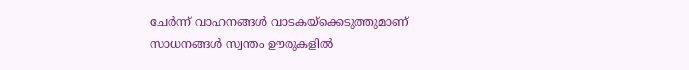ചേർന്ന് വാഹനങ്ങൾ വാടകയ്ക്കെടുത്തുമാണ് സാധനങ്ങൾ സ്വന്തം ഊരുകളിൽ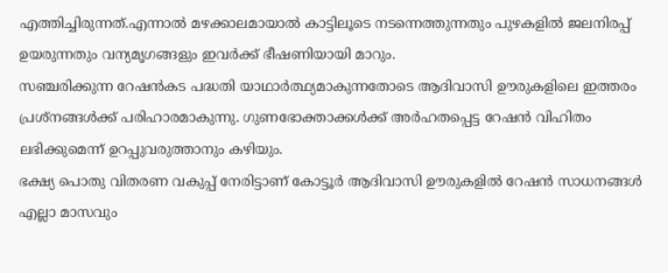എത്തിച്ചിരുന്നത്.എന്നാൽ മഴക്കാലമായാൽ കാട്ടിലൂടെ നടന്നെത്തുന്നതും പുഴകളിൽ ജലനിരപ്പ് ഉയരുന്നതും വന്യമൃഗങ്ങളും ഇവർക്ക് ഭീഷണിയായി മാറും.
സഞ്ചരിക്കുന്ന റേഷൻകട പദ്ധതി യാഥാർത്ഥ്യമാകുന്നതോടെ ആദിവാസി ഊരുകളിലെ ഇത്തരം പ്രശ്നങ്ങൾക്ക് പരിഹാരമാകുന്നു. ഗുണഭോക്താക്കൾക്ക് അർഹതപ്പെട്ട റേഷൻ വിഹിതം ലഭിക്കുമെന്ന് ഉറപ്പുവരുത്താനും കഴിയും.
ഭക്ഷ്യ പൊതു വിതരണ വകുപ്പ് നേരിട്ടാണ് കോട്ടൂർ ആദിവാസി ഊരുകളിൽ റേഷൻ സാധനങ്ങൾ എല്ലാ മാസവും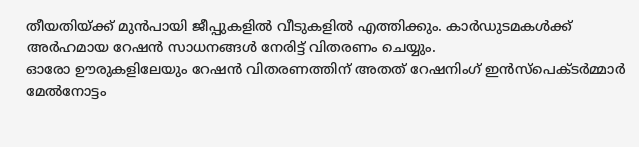തീയതിയ്ക്ക് മുൻപായി ജീപ്പുകളിൽ വീടുകളിൽ എത്തിക്കും. കാർഡുടമകൾക്ക് അർഹമായ റേഷൻ സാധനങ്ങൾ നേരിട്ട് വിതരണം ചെയ്യും.
ഓരോ ഊരുകളിലേയും റേഷൻ വിതരണത്തിന് അതത് റേഷനിംഗ് ഇൻസ്പെക്ടർമ്മാർ മേൽനോട്ടം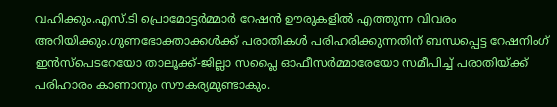വഹിക്കും.എസ്.ടി പ്രൊമോട്ടർമ്മാർ റേഷൻ ഊരുകളിൽ എത്തുന്ന വിവരം അറിയിക്കും.ഗുണഭോക്താക്കൾക്ക് പരാതികൾ പരിഹരിക്കുന്നതിന് ബന്ധപ്പെട്ട റേഷനിംഗ് ഇൻസ്പെടറേയോ താലൂക്ക്-ജില്ലാ സപ്ലൈ ഓഫീസർമ്മാരേയോ സമീപിച്ച് പരാതിയ്ക്ക് പരിഹാരം കാണാനും സൗകര്യമുണ്ടാകും.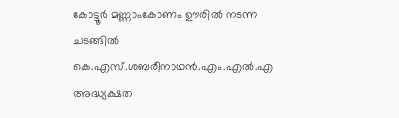കോട്ടൂർ മണ്ണാംകോണം ഊരിൽ നടന്ന ചടങ്ങിൽ കെ.എസ്.ശബരീനാഥൻ.എം.എൽ.എ അദ്ധ്യക്ഷത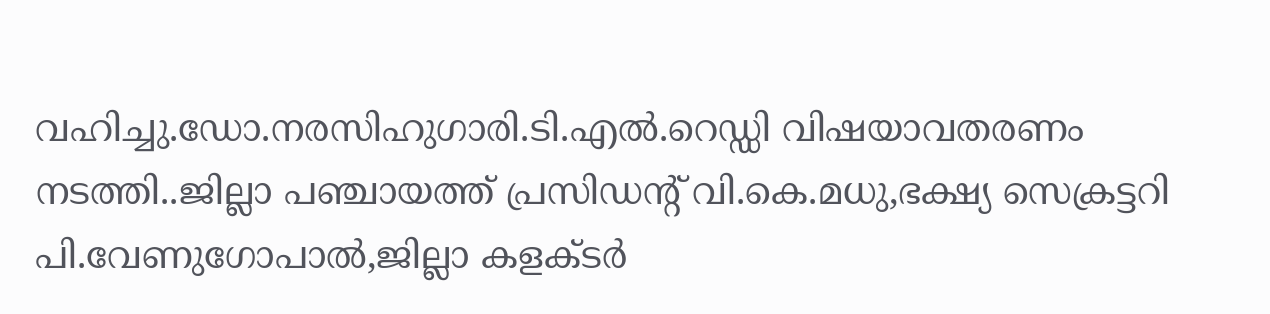വഹിച്ചു.ഡോ.നരസിഹുഗാരി.ടി.എൽ.റെഡ്ഡി വിഷയാവതരണം നടത്തി..ജില്ലാ പഞ്ചായത്ത് പ്രസിഡന്റ് വി.കെ.മധു,ഭക്ഷ്യ സെക്രട്ടറി പി.വേണുഗോപാൽ,ജില്ലാ കളക്ടർ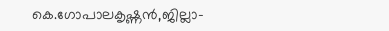കെ.ഗോപാലകൃഷ്ണൻ,ജില്ലാ-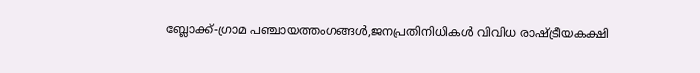ബ്ലോക്ക്-ഗ്രാമ പഞ്ചായത്തംഗങ്ങൾ,ജനപ്രതിനിധികൾ വിവിധ രാഷ്ട്രീയകക്ഷി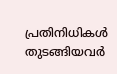പ്രതിനിധികൾ തുടങ്ങിയവർ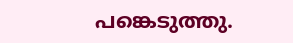പങ്കെടുത്തു.